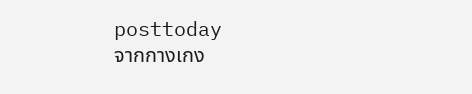posttoday
จากกางเกง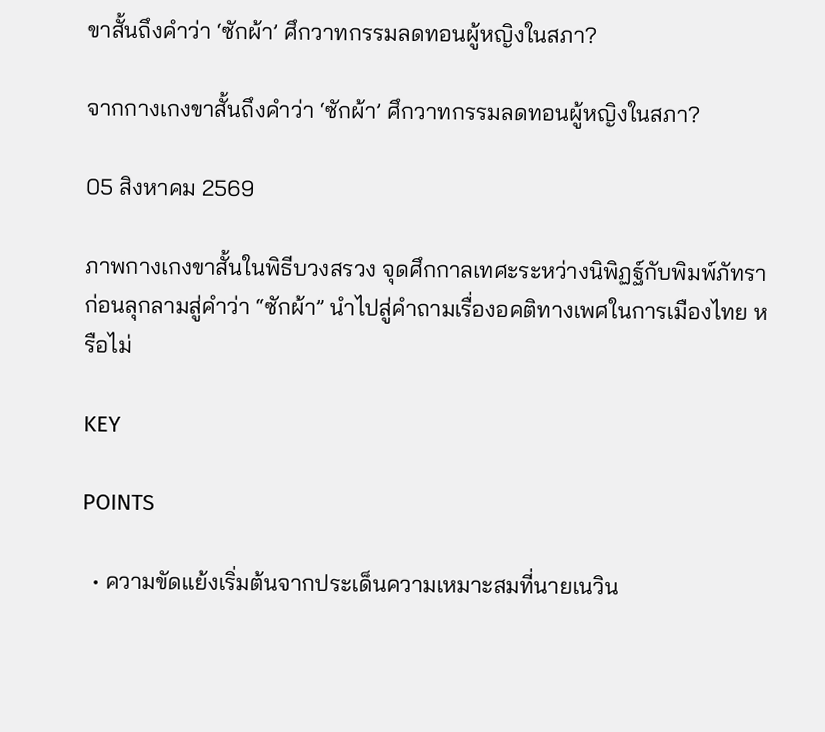ขาสั้นถึงคำว่า ‘ซักผ้า’ ศึกวาทกรรมลดทอนผู้หญิงในสภา?

จากกางเกงขาสั้นถึงคำว่า ‘ซักผ้า’ ศึกวาทกรรมลดทอนผู้หญิงในสภา?

05 สิงหาคม 2569

ภาพกางเกงขาสั้นในพิธีบวงสรวง จุดศึกกาลเทศะระหว่างนิพิฏฐ์กับพิมพ์ภัทรา ก่อนลุกลามสู่คำว่า “ซักผ้า” นำไปสู่คำถามเรื่องอคติทางเพศในการเมืองไทย หรือไม่

KEY

POINTS

  • ความขัดแย้งเริ่มต้นจากประเด็นความเหมาะสมที่นายเนวิน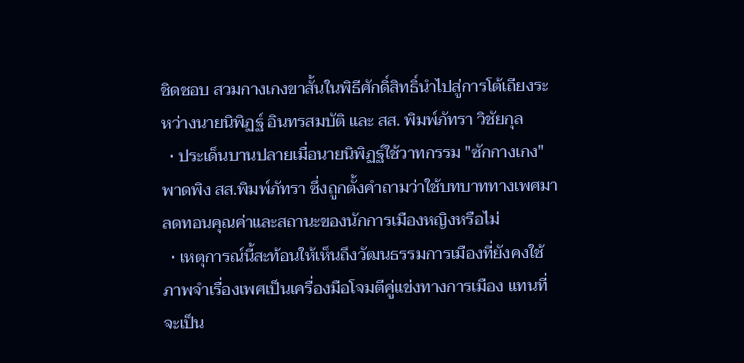ชิดชอบ สวมกางเกงขาสั้นในพิธีศักดิ์สิทธิ์นำไปสู่การโต้เถียงระหว่างนายนิพิฏฐ์ อินทรสมบัติ และ สส. พิมพ์ภัทรา วิชัยกุล
  • ประเด็นบานปลายเมื่อนายนิพิฏฐ์ใช้วาทกรรม "ซักกางเกง" พาดพิง สส.พิมพ์ภัทรา ซึ่งถูกตั้งคำถามว่าใช้บทบาททางเพศมาลดทอนคุณค่าและสถานะของนักการเมืองหญิงหรือไม่
  • เหตุการณ์นี้สะท้อนให้เห็นถึงวัฒนธรรมการเมืองที่ยังคงใช้ภาพจำเรื่องเพศเป็นเครื่องมือโจมตีคู่แข่งทางการเมือง แทนที่จะเป็น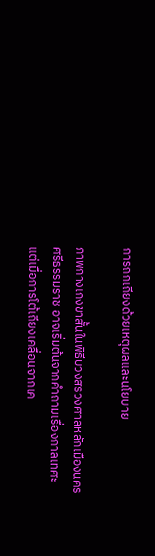การถกเถียงด้วยเหตุผลและนโยบาย

ภาพกางเกงขาสั้นในพิธีบวงสรวงศาลหลักเมืองนครศรีธรรมราช อาจเริ่มต้นจากคำถามเรื่องกาลเทศะ แต่เมื่อการโต้เถียงเคลื่อนจากเค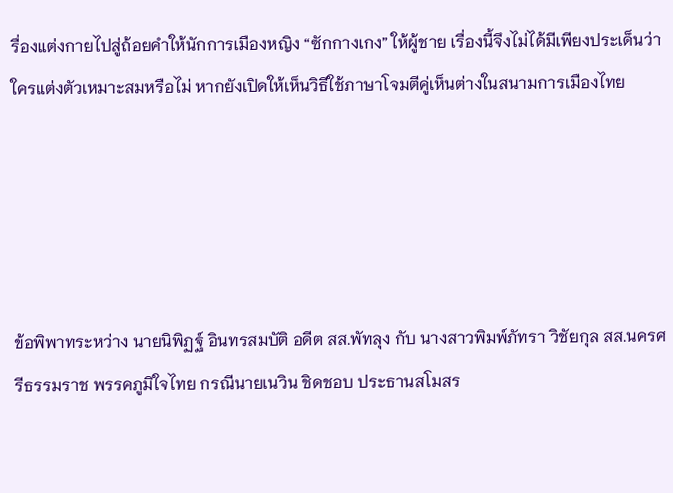รื่องแต่งกายไปสู่ถ้อยคำให้นักการเมืองหญิง “ซักกางเกง” ให้ผู้ชาย เรื่องนี้จึงไม่ได้มีเพียงประเด็นว่าใครแต่งตัวเหมาะสมหรือไม่ หากยังเปิดให้เห็นวิธีใช้ภาษาโจมตีคู่เห็นต่างในสนามการเมืองไทย





ข้อพิพาทระหว่าง นายนิพิฏฐ์ อินทรสมบัติ อดีต สส.พัทลุง กับ นางสาวพิมพ์ภัทรา วิชัยกุล สส.นครศรีธรรมราช พรรคภูมิใจไทย กรณีนายเนวิน ชิดชอบ ประธานสโมสร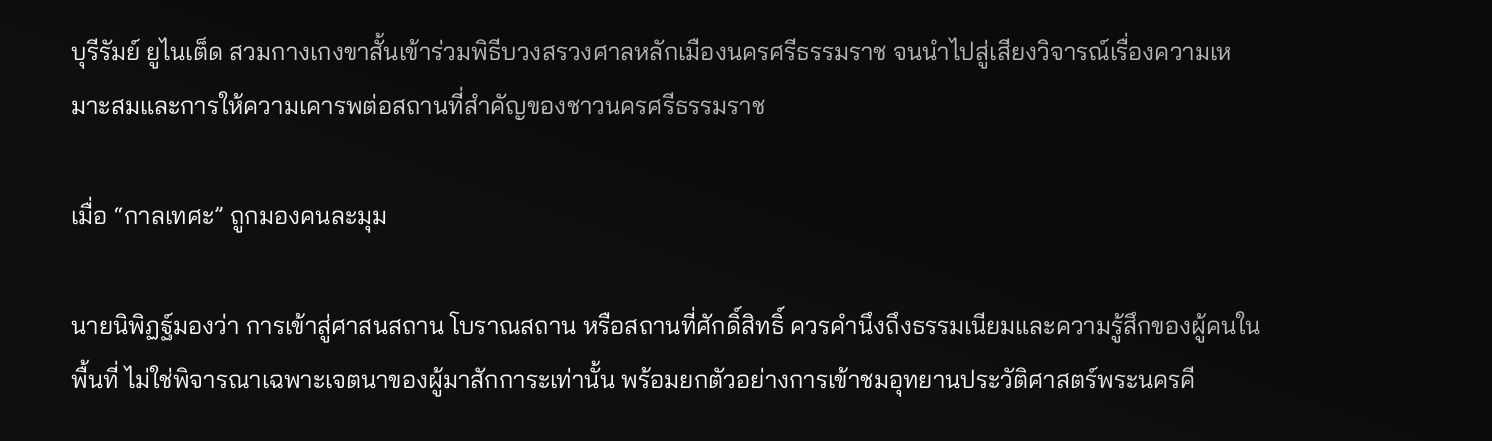บุรีรัมย์ ยูไนเต็ด สวมกางเกงขาสั้นเข้าร่วมพิธีบวงสรวงศาลหลักเมืองนครศรีธรรมราช จนนำไปสู่เสียงวิจารณ์เรื่องความเหมาะสมและการให้ความเคารพต่อสถานที่สำคัญของชาวนครศรีธรรมราช

เมื่อ “กาลเทศะ” ถูกมองคนละมุม

นายนิพิฏฐ์มองว่า การเข้าสู่ศาสนสถาน โบราณสถาน หรือสถานที่ศักดิ์สิทธิ์ ควรคำนึงถึงธรรมเนียมและความรู้สึกของผู้คนในพื้นที่ ไม่ใช่พิจารณาเฉพาะเจตนาของผู้มาสักการะเท่านั้น พร้อมยกตัวอย่างการเข้าชมอุทยานประวัติศาสตร์พระนครคี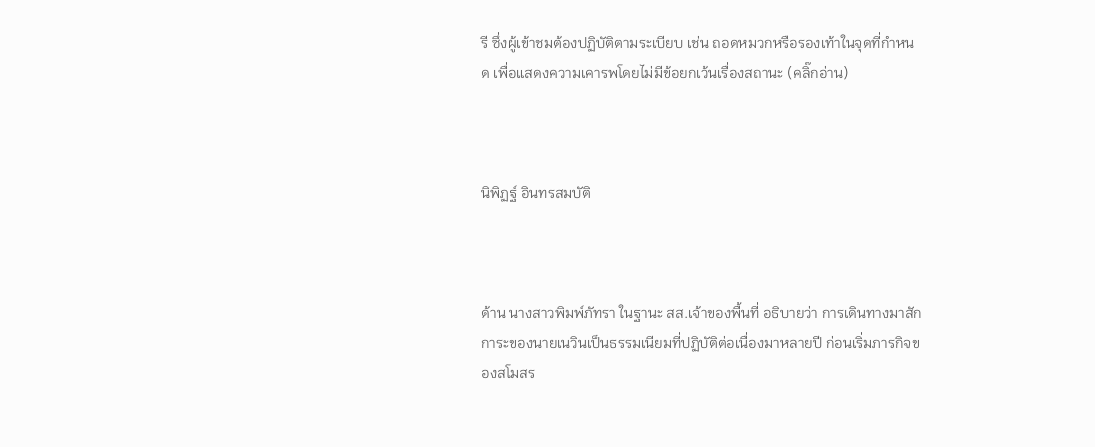รี ซึ่งผู้เข้าชมต้องปฏิบัติตามระเบียบ เช่น ถอดหมวกหรือรองเท้าในจุดที่กำหนด เพื่อแสดงความเคารพโดยไม่มีข้อยกเว้นเรื่องสถานะ (คลิ๊กอ่าน)



นิพิฏฐ์ อินทรสมบัติ



ด้าน นางสาวพิมพ์ภัทรา ในฐานะ สส.เจ้าของพื้นที่ อธิบายว่า การเดินทางมาสักการะของนายเนวินเป็นธรรมเนียมที่ปฏิบัติต่อเนื่องมาหลายปี ก่อนเริ่มภารกิจของสโมสร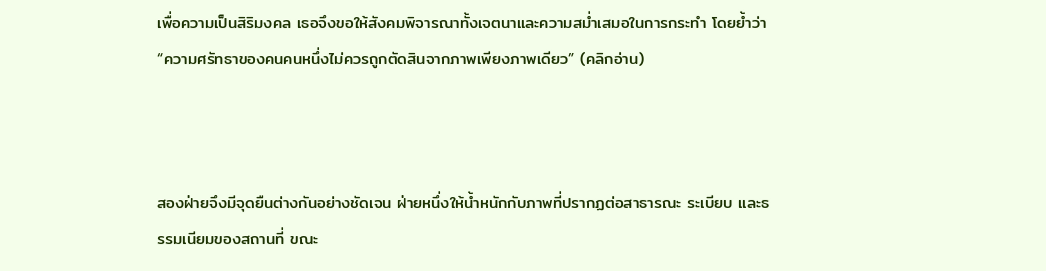เพื่อความเป็นสิริมงคล เธอจึงขอให้สังคมพิจารณาทั้งเจตนาและความสม่ำเสมอในการกระทำ โดยย้ำว่า “ความศรัทธาของคนคนหนึ่งไม่ควรถูกตัดสินจากภาพเพียงภาพเดียว” (คลิกอ่าน)



สองฝ่ายจึงมีจุดยืนต่างกันอย่างชัดเจน ฝ่ายหนึ่งให้น้ำหนักกับภาพที่ปรากฏต่อสาธารณะ ระเบียบ และธรรมเนียมของสถานที่ ขณะ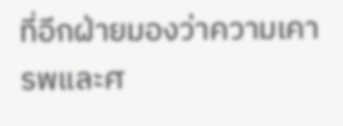ที่อีกฝ่ายมองว่าความเคารพและศ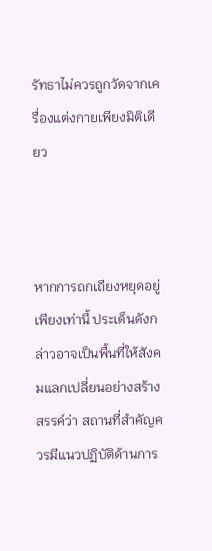รัทธาไม่ควรถูกวัดจากเครื่องแต่งกายเพียงมิติเดียว



หากการถกเถียงหยุดอยู่เพียงเท่านี้ ประเด็นดังกล่าวอาจเป็นพื้นที่ให้สังคมแลกเปลี่ยนอย่างสร้างสรรค์ว่า สถานที่สำคัญควรมีแนวปฏิบัติด้านการ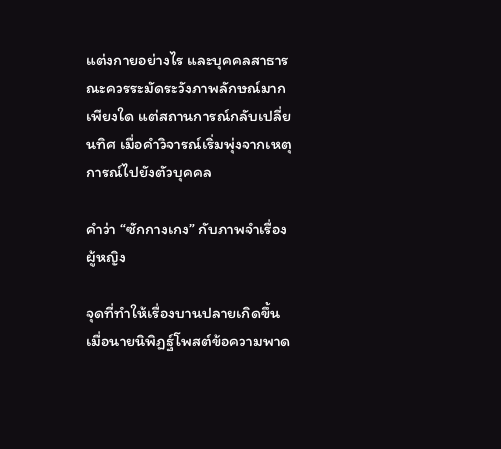แต่งกายอย่างไร และบุคคลสาธารณะควรระมัดระวังภาพลักษณ์มากเพียงใด แต่สถานการณ์กลับเปลี่ยนทิศ เมื่อคำวิจารณ์เริ่มพุ่งจากเหตุการณ์ไปยังตัวบุคคล

คำว่า “ซักกางเกง” กับภาพจำเรื่องผู้หญิง

จุดที่ทำให้เรื่องบานปลายเกิดขึ้นเมื่อนายนิพิฏฐ์โพสต์ข้อความพาด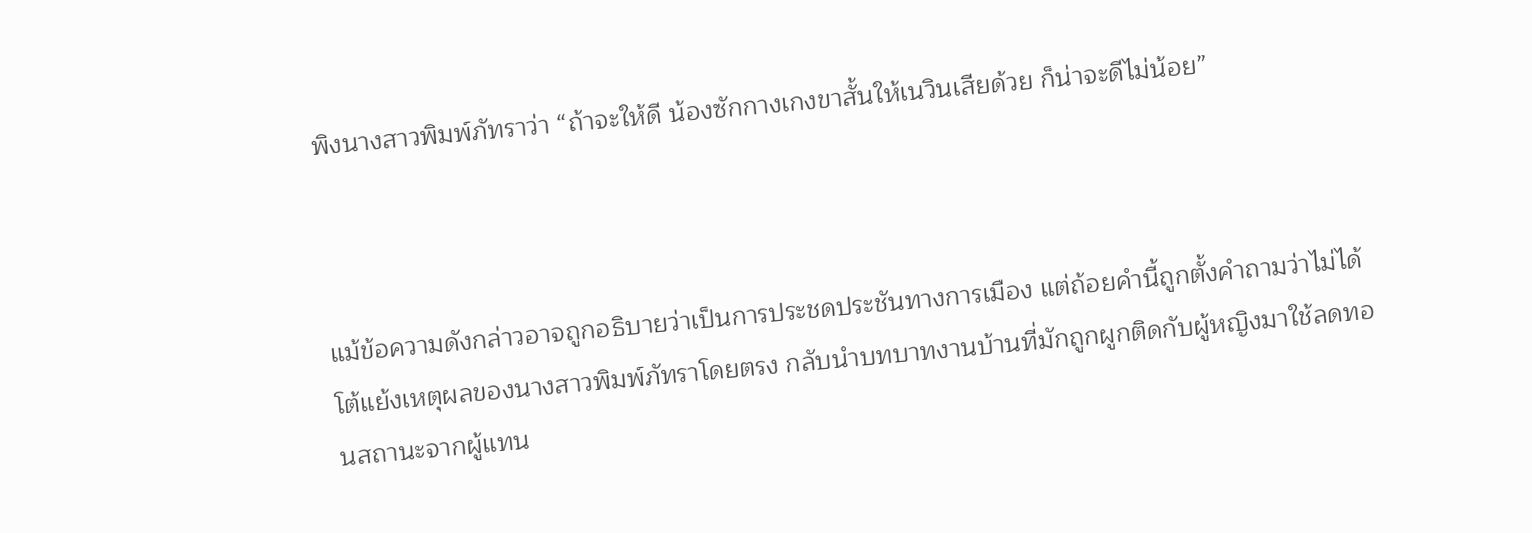พิงนางสาวพิมพ์ภัทราว่า “ถ้าจะให้ดี น้องซักกางเกงขาสั้นให้เนวินเสียด้วย ก็น่าจะดีไม่น้อย”



แม้ข้อความดังกล่าวอาจถูกอธิบายว่าเป็นการประชดประชันทางการเมือง แต่ถ้อยคำนี้ถูกตั้งคำถามว่าไม่ได้โต้แย้งเหตุผลของนางสาวพิมพ์ภัทราโดยตรง กลับนำบทบาทงานบ้านที่มักถูกผูกติดกับผู้หญิงมาใช้ลดทอนสถานะจากผู้แทน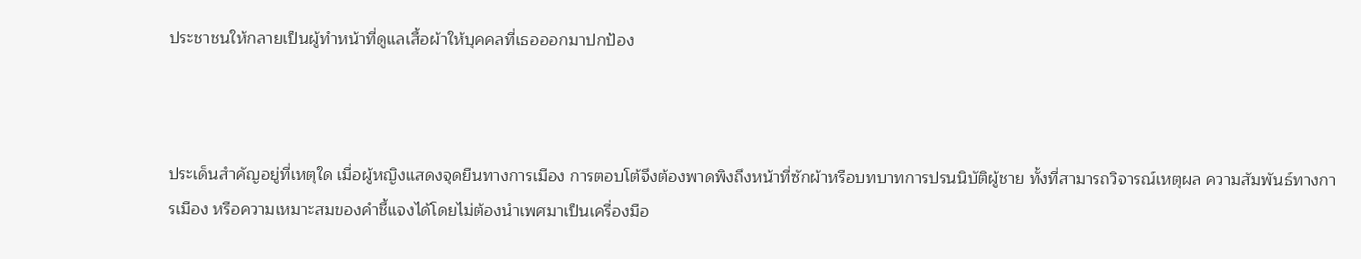ประชาชนให้กลายเป็นผู้ทำหน้าที่ดูแลเสื้อผ้าให้บุคคลที่เธอออกมาปกป้อง



ประเด็นสำคัญอยู่ที่เหตุใด เมื่อผู้หญิงแสดงจุดยืนทางการเมือง การตอบโต้จึงต้องพาดพิงถึงหน้าที่ซักผ้าหรือบทบาทการปรนนิบัติผู้ชาย ทั้งที่สามารถวิจารณ์เหตุผล ความสัมพันธ์ทางการเมือง หรือความเหมาะสมของคำชี้แจงได้โดยไม่ต้องนำเพศมาเป็นเครื่องมือ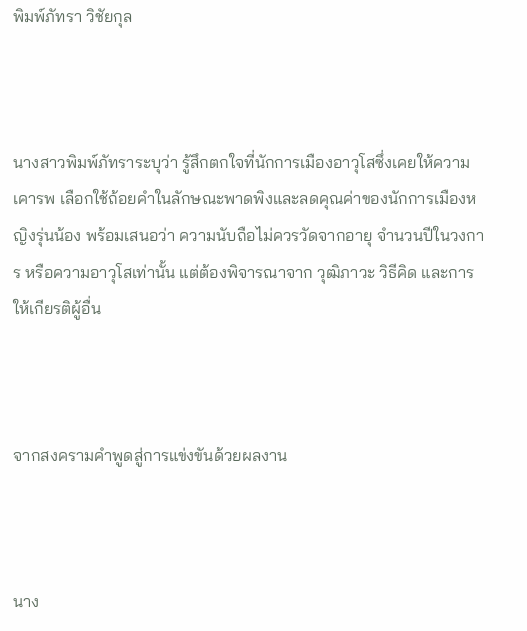พิมพ์ภัทรา วิชัยกุล



นางสาวพิมพ์ภัทราระบุว่า รู้สึกตกใจที่นักการเมืองอาวุโสซึ่งเคยให้ความเคารพ เลือกใช้ถ้อยคำในลักษณะพาดพิงและลดคุณค่าของนักการเมืองหญิงรุ่นน้อง พร้อมเสนอว่า ความนับถือไม่ควรวัดจากอายุ จำนวนปีในวงการ หรือความอาวุโสเท่านั้น แต่ต้องพิจารณาจาก วุฒิภาวะ วิธีคิด และการให้เกียรติผู้อื่น



จากสงครามคำพูดสู่การแข่งขันด้วยผลงาน



นาง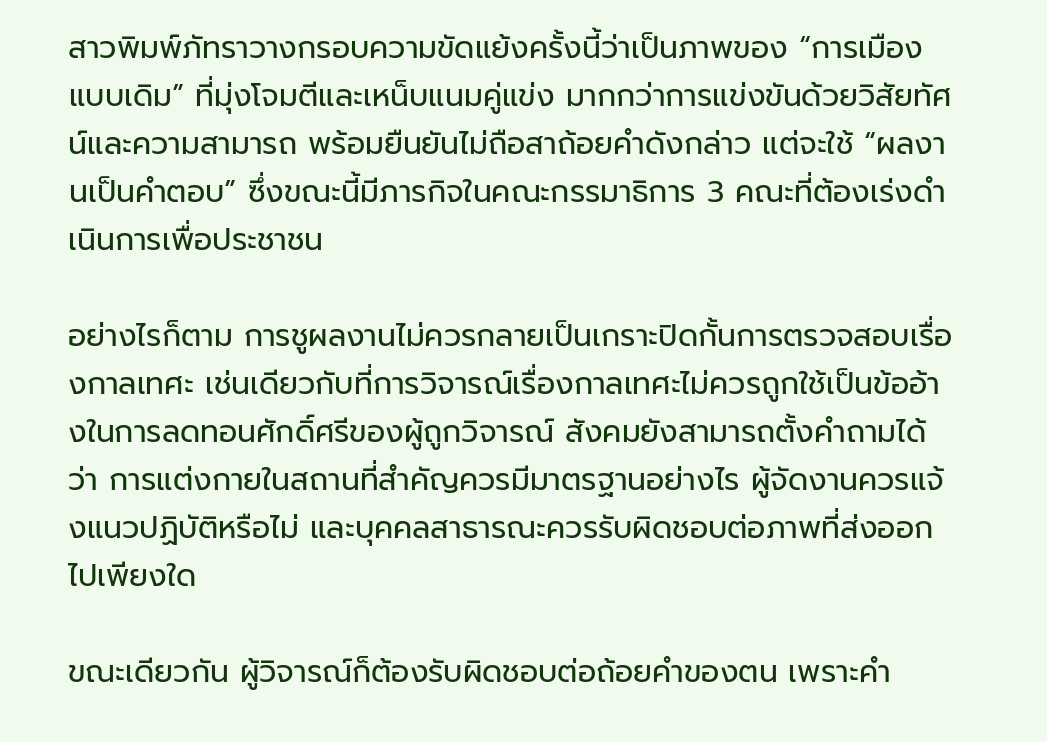สาวพิมพ์ภัทราวางกรอบความขัดแย้งครั้งนี้ว่าเป็นภาพของ “การเมืองแบบเดิม” ที่มุ่งโจมตีและเหน็บแนมคู่แข่ง มากกว่าการแข่งขันด้วยวิสัยทัศน์และความสามารถ พร้อมยืนยันไม่ถือสาถ้อยคำดังกล่าว แต่จะใช้ “ผลงานเป็นคำตอบ” ซึ่งขณะนี้มีภารกิจในคณะกรรมาธิการ 3 คณะที่ต้องเร่งดำเนินการเพื่อประชาชน

อย่างไรก็ตาม การชูผลงานไม่ควรกลายเป็นเกราะปิดกั้นการตรวจสอบเรื่องกาลเทศะ เช่นเดียวกับที่การวิจารณ์เรื่องกาลเทศะไม่ควรถูกใช้เป็นข้ออ้างในการลดทอนศักดิ์ศรีของผู้ถูกวิจารณ์ สังคมยังสามารถตั้งคำถามได้ว่า การแต่งกายในสถานที่สำคัญควรมีมาตรฐานอย่างไร ผู้จัดงานควรแจ้งแนวปฏิบัติหรือไม่ และบุคคลสาธารณะควรรับผิดชอบต่อภาพที่ส่งออกไปเพียงใด

ขณะเดียวกัน ผู้วิจารณ์ก็ต้องรับผิดชอบต่อถ้อยคำของตน เพราะคำ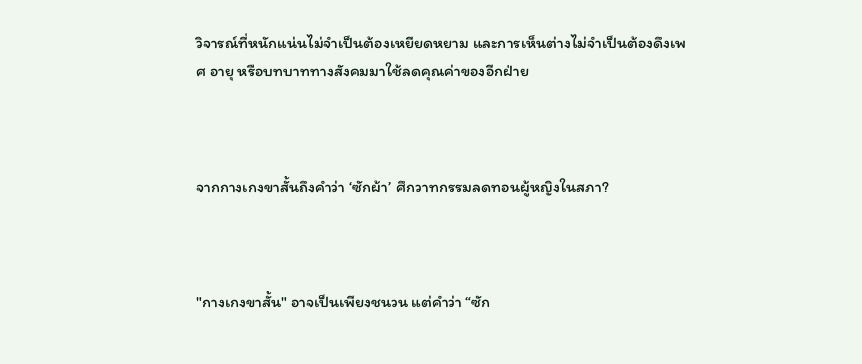วิจารณ์ที่หนักแน่นไม่จำเป็นต้องเหยียดหยาม และการเห็นต่างไม่จำเป็นต้องดึงเพศ อายุ หรือบทบาททางสังคมมาใช้ลดคุณค่าของอีกฝ่าย



จากกางเกงขาสั้นถึงคำว่า ‘ซักผ้า’ ศึกวาทกรรมลดทอนผู้หญิงในสภา?



"กางเกงขาสั้น" อาจเป็นเพียงชนวน แต่คำว่า “ซัก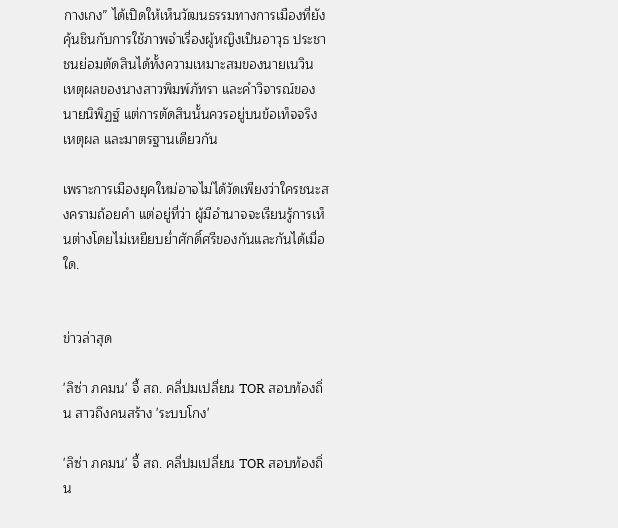กางเกง” ได้เปิดให้เห็นวัฒนธรรมทางการเมืองที่ยังคุ้นชินกับการใช้ภาพจำเรื่องผู้หญิงเป็นอาวุธ ประชาชนย่อมตัดสินได้ทั้งความเหมาะสมของนายเนวิน เหตุผลของนางสาวพิมพ์ภัทรา และคำวิจารณ์ของนายนิพิฏฐ์ แต่การตัดสินนั้นควรอยู่บนข้อเท็จจริง เหตุผล และมาตรฐานเดียวกัน

เพราะการเมืองยุคใหม่อาจไม่ได้วัดเพียงว่าใครชนะสงครามถ้อยคำ แต่อยู่ที่ว่า ผู้มีอำนาจจะเรียนรู้การเห็นต่างโดยไม่เหยียบย่ำศักดิ์ศรีของกันและกันได้เมื่อใด.


ข่าวล่าสุด

'ลิซ่า ภคมน' จี้ สถ. คลี่ปมเปลี่ยน TOR สอบท้องถิ่น สาวถึงคนสร้าง 'ระบบโกง'

'ลิซ่า ภคมน' จี้ สถ. คลี่ปมเปลี่ยน TOR สอบท้องถิ่น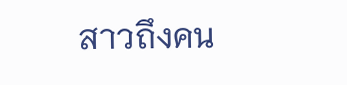สาวถึงคน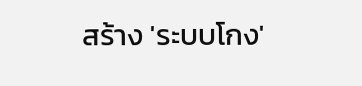สร้าง 'ระบบโกง'